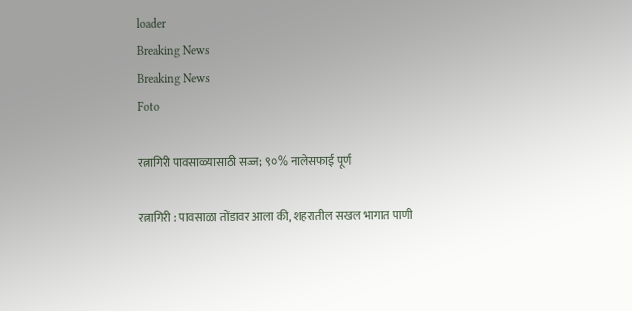loader
Breaking News
Breaking News
Foto

रत्नागिरी पावसाळ्यासाठी सज्ज; ९०% नालेसफाई पूर्ण

रत्नागिरी : पावसाळा तोंडावर आला की, शहरातील सखल भागात पाणी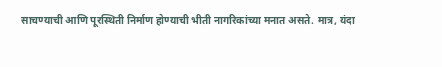साचण्याची आणि पूरस्थिती निर्माण होण्याची भीती नागरिकांच्या मनात असते. मात्र, यंदा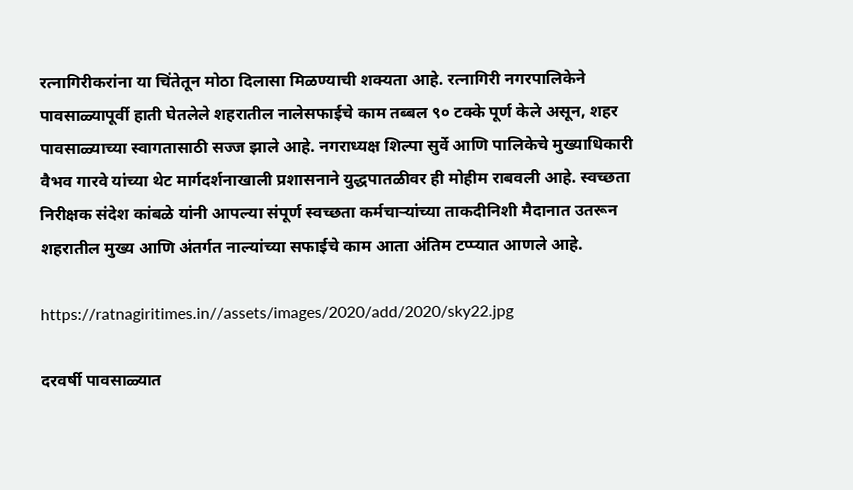रत्नागिरीकरांना या चिंतेतून मोठा दिलासा मिळण्याची शक्यता आहे. रत्नागिरी नगरपालिकेने पावसाळ्यापूर्वी हाती घेतलेले शहरातील नालेसफाईचे काम तब्बल ९० टक्के पूर्ण केले असून, शहर पावसाळ्याच्या स्वागतासाठी सज्ज झाले आहे. नगराध्यक्ष शिल्पा सुर्वे आणि पालिकेचे मुख्याधिकारी वैभव गारवे यांच्या थेट मार्गदर्शनाखाली प्रशासनाने युद्धपातळीवर ही मोहीम राबवली आहे. स्वच्छता निरीक्षक संदेश कांबळे यांनी आपल्या संपूर्ण स्वच्छता कर्मचाऱ्यांच्या ताकदीनिशी मैदानात उतरून शहरातील मुख्य आणि अंतर्गत नाल्यांच्या सफाईचे काम आता अंतिम टप्प्यात आणले आहे.

https://ratnagiritimes.in//assets/images/2020/add/2020/sky22.jpg

दरवर्षी पावसाळ्यात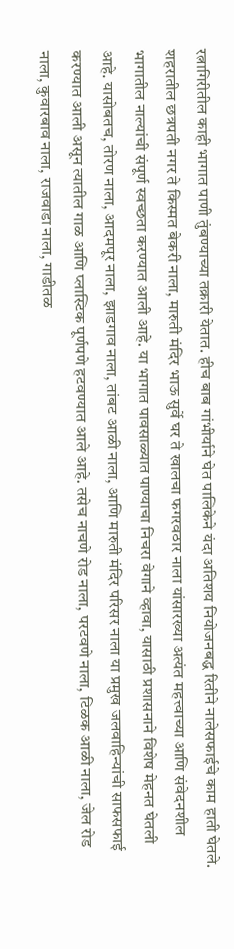रत्नागिरीतील काही भागात पाणी तुंबण्याच्या तक्रारी येतात. हीच बाब गांभीर्याने घेत पालिकेने यंदा अतिशय नियोजनबद्ध रितीने नालेसफाईचे काम हाती घेतले. शहरातील छत्रपती नगर ते किस्मत बेकरी नाला, मारुती मंदिर भाऊ सुर्वे घर ते खालचा फगरवठार नाला यांसारख्या अत्यंत महत्त्वाच्या आणि संवेदनशील भागातील नाल्यांची संपूर्ण स्वच्छता करण्यात आली आहे. या भागात पावसाळ्यात पाण्याचा निचरा वेगाने व्हावा, यासाठी प्रशासनाने विशेष मेहनत घेतली आहे. यासोबतच, तोरण नाला, आदमपूर नाला, झाडगाव नाला, तांबट आळी नाला, आणि मारुती मंदिर परिसर नाला या प्रमुख जलवाहिन्यांची साफसफाई करण्यात आली असून त्यातील गाळ आणि प्लास्टिक पूर्णपणे हटवण्यात आले आहे. तसेच नाचणे रोड नाला, परटवणे नाला, टिळक आळी नाला, जेल रोड नाला, कुवारबाव नाला, राजवाडा नाला, गाडीतळ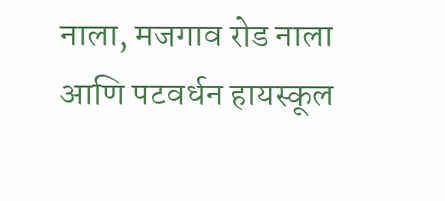नाला, मजगाव रोड नाला आणि पटवर्धन हायस्कूल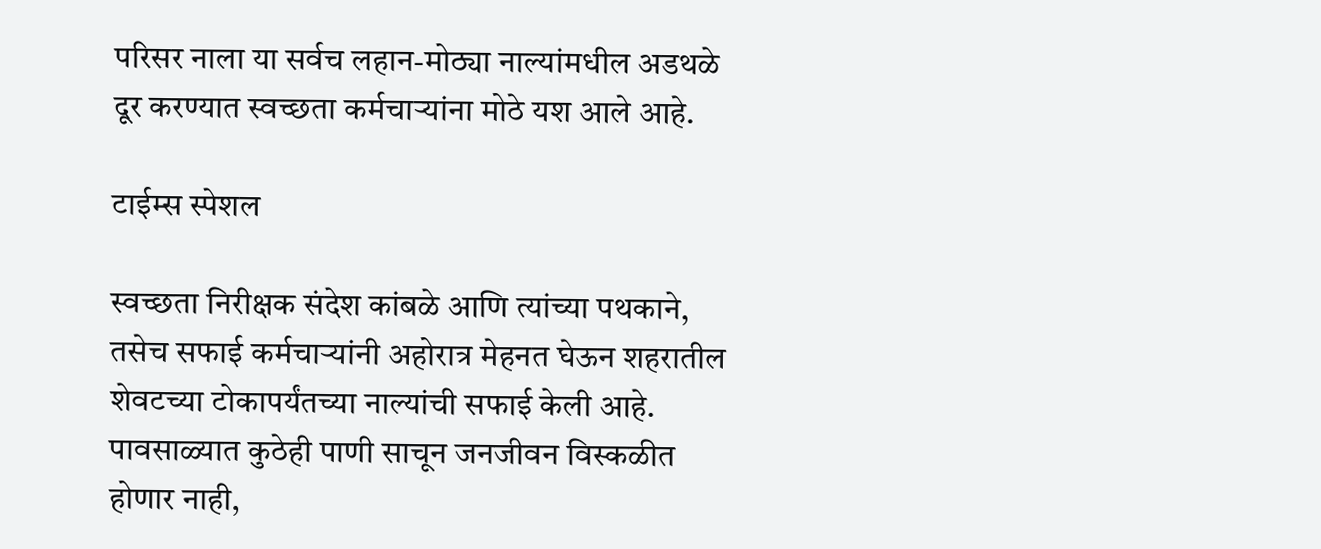परिसर नाला या सर्वच लहान-मोठ्या नाल्यांमधील अडथळे दूर करण्यात स्वच्छता कर्मचाऱ्यांना मोठे यश आले आहे.

टाईम्स स्पेशल

स्वच्छता निरीक्षक संदेश कांबळे आणि त्यांच्या पथकाने, तसेच सफाई कर्मचाऱ्यांनी अहोरात्र मेहनत घेऊन शहरातील शेवटच्या टोकापर्यंतच्या नाल्यांची सफाई केली आहे. पावसाळ्यात कुठेही पाणी साचून जनजीवन विस्कळीत होणार नाही,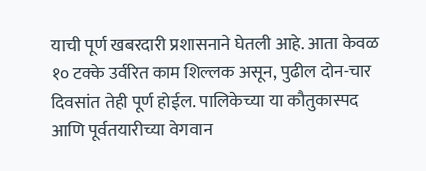याची पूर्ण खबरदारी प्रशासनाने घेतली आहे. आता केवळ १० टक्के उर्वरित काम शिल्लक असून, पुढील दोन-चार दिवसांत तेही पूर्ण होईल. पालिकेच्या या कौतुकास्पद आणि पूर्वतयारीच्या वेगवान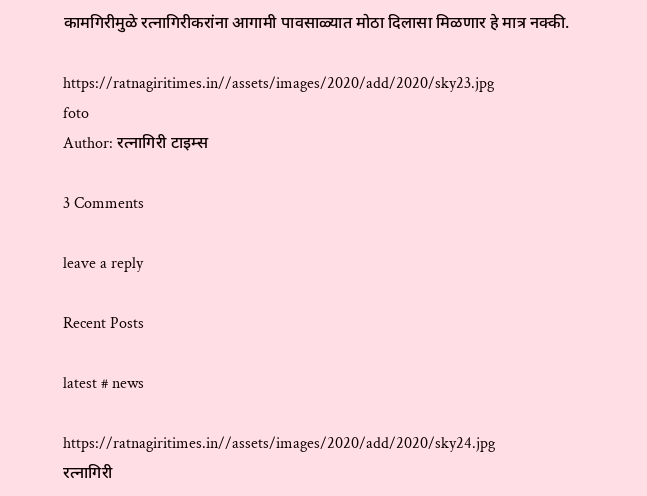कामगिरीमुळे रत्नागिरीकरांना आगामी पावसाळ्यात मोठा दिलासा मिळणार हे मात्र नक्की.

https://ratnagiritimes.in//assets/images/2020/add/2020/sky23.jpg
foto
Author: रत्नागिरी टाइम्स

3 Comments

leave a reply

Recent Posts

latest # news

https://ratnagiritimes.in//assets/images/2020/add/2020/sky24.jpg
रत्नागिरी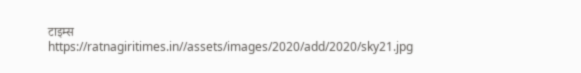टाइम्स
https://ratnagiritimes.in//assets/images/2020/add/2020/sky21.jpg